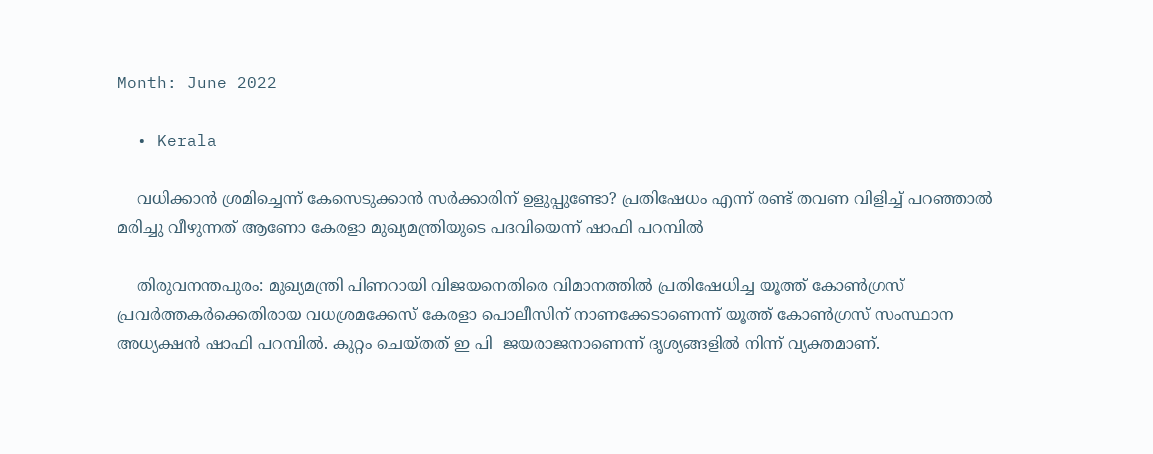Month: June 2022

  • Kerala

    വധിക്കാൻ ശ്രമിച്ചെന്ന് കേസെടുക്കാൻ സർക്കാരിന് ഉളുപ്പുണ്ടോ? പ്രതിഷേധം എന്ന് രണ്ട് തവണ വിളിച്ച് പറഞ്ഞാൽ മരിച്ചു വീഴുന്നത് ആണോ കേരളാ മുഖ്യമന്ത്രിയുടെ പദവിയെന്ന് ഷാഫി പറമ്പിൽ

    തിരുവനന്തപുരം: മുഖ്യമന്ത്രി പിണറായി വിജയനെതിരെ വിമാനത്തില്‍ പ്രതിഷേധിച്ച യൂത്ത് കോണ്‍ഗ്രസ് പ്രവർത്തകർക്കെതിരായ വധശ്രമക്കേസ് കേരളാ പൊലീസിന് നാണക്കേടാണെന്ന് യൂത്ത് കോൺഗ്രസ് സംസ്ഥാന അധ്യക്ഷൻ ഷാഫി പറമ്പിൽ. കുറ്റം ചെയ്തത് ഇ പി  ജയരാജനാണെന്ന് ദൃശ്യങ്ങളിൽ നിന്ന് വ്യക്തമാണ്.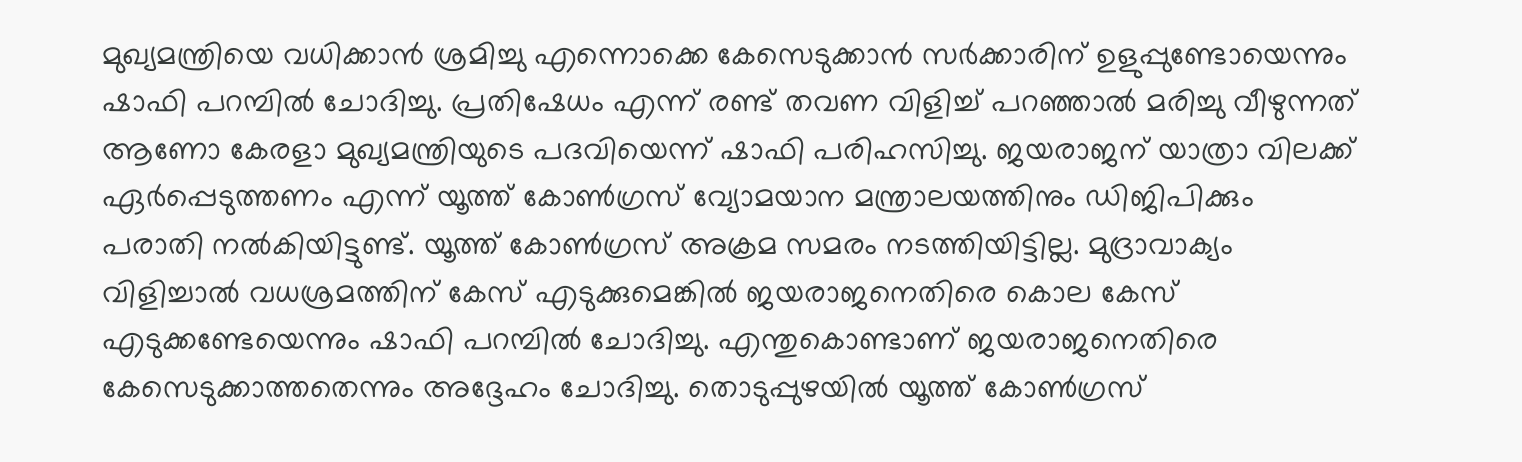മുഖ്യമന്ത്രിയെ വധിക്കാൻ ശ്രമിച്ചു എന്നൊക്കെ കേസെടുക്കാൻ സർക്കാരിന് ഉളുപ്പുണ്ടോയെന്നും  ഷാഫി പറമ്പിൽ ചോദിച്ചു. പ്രതിഷേധം എന്ന് രണ്ട് തവണ വിളിച്ച് പറഞ്ഞാൽ മരിച്ചു വീഴുന്നത് ആണോ കേരളാ മുഖ്യമന്ത്രിയുടെ പദവിയെന്ന് ഷാഫി പരിഹസിച്ചു. ജയരാജന് യാത്രാ വിലക്ക് ഏർപ്പെടുത്തണം എന്ന് യൂത്ത് കോണ്‍ഗ്രസ് വ്യോമയാന മന്ത്രാലയത്തിനും ഡിജിപിക്കും പരാതി നൽകിയിട്ടുണ്ട്. യൂത്ത് കോണ്‍ഗ്രസ് അക്രമ സമരം നടത്തിയിട്ടില്ല. മുദ്രാവാക്യം വിളിച്ചാൽ വധശ്രമത്തിന് കേസ് എടുക്കുമെങ്കിൽ ജയരാജനെതിരെ കൊല കേസ് എടുക്കണ്ടേയെന്നും ഷാഫി പറമ്പിൽ ചോദിച്ചു. എന്തുകൊണ്ടാണ് ജയരാജനെതിരെ കേസെടുക്കാത്തതെന്നും അദ്ദേഹം ചോദിച്ചു. തൊടുപ്പുഴയിൽ യൂത്ത് കോണ്‍ഗ്രസ്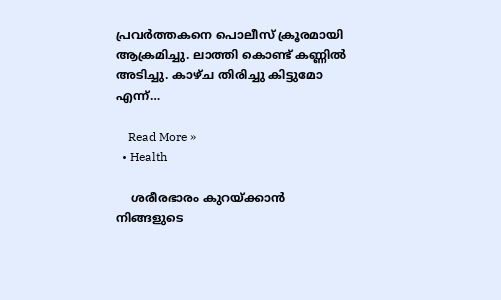പ്രവർത്തകനെ പൊലീസ് ക്രൂരമായി ആക്രമിച്ചു. ലാത്തി കൊണ്ട് കണ്ണിൽ അടിച്ചു. കാഴ്ച തിരിച്ചു കിട്ടുമോ എന്ന്…

    Read More »
  • Health

    ശരീരഭാരം കുറയ്ക്കാന്‍ നിങ്ങളുടെ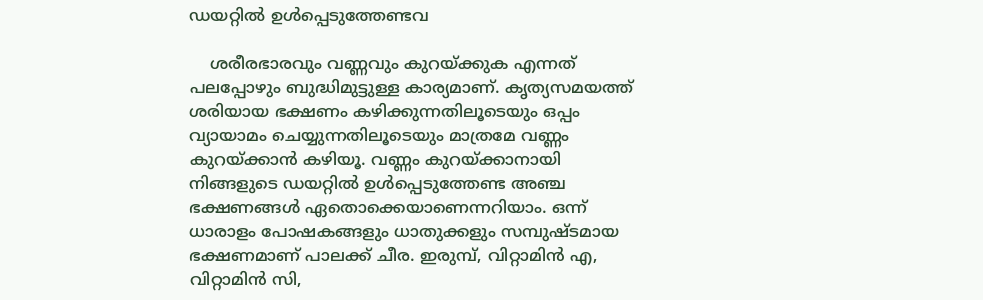ഡയറ്റില്‍ ഉള്‍പ്പെടുത്തേണ്ടവ

    ശരീരഭാരവും വണ്ണവും കുറയ്ക്കുക എന്നത് പലപ്പോഴും ബുദ്ധിമുട്ടുള്ള കാര്യമാണ്. കൃത്യസമയത്ത് ശരിയായ ഭക്ഷണം കഴിക്കുന്നതിലൂടെയും ഒപ്പം വ്യായാമം ചെയ്യുന്നതിലൂടെയും മാത്രമേ വണ്ണം കുറയ്ക്കാൻ കഴിയൂ. വണ്ണം കുറയ്ക്കാനായി നിങ്ങളുടെ ഡയറ്റിൽ ഉൾപ്പെടുത്തേണ്ട അഞ്ച ഭക്ഷണങ്ങൾ ഏതൊക്കെയാണെന്നറിയാം. ഒന്ന് ധാരാളം പോഷകങ്ങളും ധാതുക്കളും സമ്പുഷ്ടമായ ഭക്ഷണമാണ് പാലക്ക് ചീര. ഇരുമ്പ്, വിറ്റാമിൻ എ, വിറ്റാമിൻ സി,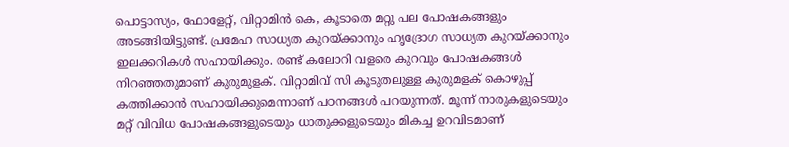പൊട്ടാസ്യം, ഫോളേറ്റ്, വിറ്റാമിൻ കെ, കൂടാതെ മറ്റു പല പോഷകങ്ങളും അടങ്ങിയിട്ടുണ്ട്. പ്രമേഹ സാധ്യത കുറയ്ക്കാനും ഹൃദ്രോഗ സാധ്യത കുറയ്ക്കാനും ഇലക്കറികൾ സഹായിക്കും. രണ്ട് കലോറി വളരെ കുറവും പോഷകങ്ങൾ നിറഞ്ഞതുമാണ് കുരുമുളക്. വിറ്റാമിവ്‍‌ സി കൂടുതലുള്ള കുരുമളക് കൊഴുപ്പ് കത്തിക്കാൻ സഹായിക്കുമെന്നാണ് പഠനങ്ങൾ പറയുന്നത്. മൂന്ന് നാരുകളുടെയും മറ്റ് വിവിധ പോഷകങ്ങളുടെയും ധാതുക്കളുടെയും മികച്ച ഉറവിടമാണ്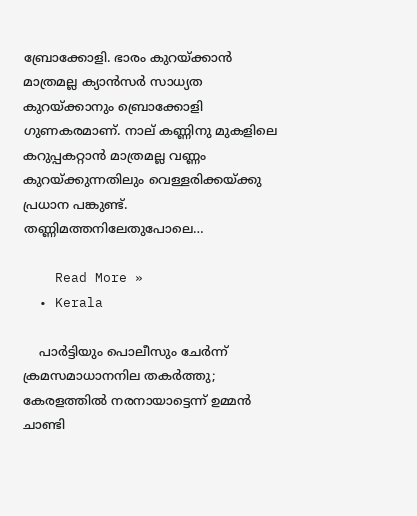ബ്രോക്കോളി. ഭാരം കുറയ്ക്കാൻ മാത്രമല്ല ക്യാൻസർ സാധ്യത കുറയ്ക്കാനും ബ്രൊക്കോളി ഗുണകരമാണ്. നാല് കണ്ണിനു മുകളിലെ കറുപ്പകറ്റാൻ മാത്രമല്ല വണ്ണം കുറയ്ക്കുന്നതിലും വെള്ളരിക്കയ്ക്കു പ്രധാന പങ്കുണ്ട്. തണ്ണിമത്തനിലേതുപോലെ…

    Read More »
  • Kerala

    പാര്‍ട്ടിയും പൊലീസും ചേര്‍ന്ന് ക്രമസമാധാനനില തകര്‍ത്തു; കേരളത്തിൽ നരനായാട്ടെന്ന് ഉമ്മൻ ചാണ്ടി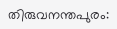തിരുവനന്തപുരം: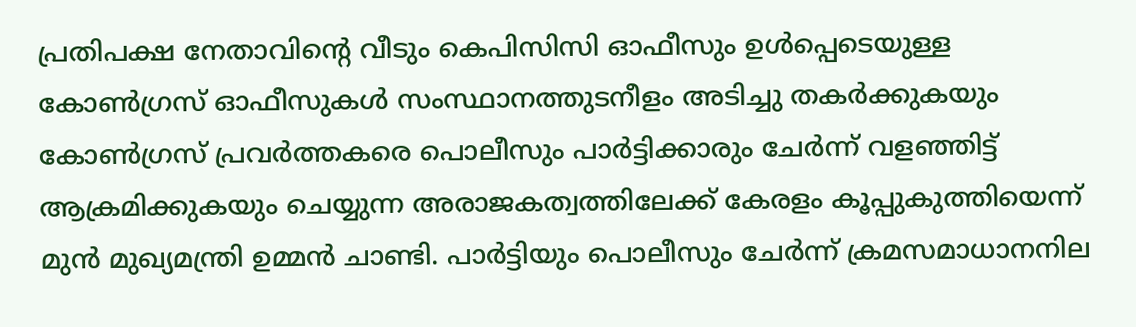പ്രതിപക്ഷ നേതാവിന്റെ വീടും കെപിസിസി ഓഫീസും ഉള്‍പ്പെടെയുള്ള കോണ്‍ഗ്രസ് ഓഫീസുകള്‍ സംസ്ഥാനത്തുടനീളം അടിച്ചു തകര്‍ക്കുകയും കോണ്‍ഗ്രസ് പ്രവര്‍ത്തകരെ പൊലീസും പാര്‍ട്ടിക്കാരും ചേര്‍ന്ന് വളഞ്ഞിട്ട് ആക്രമിക്കുകയും ചെയ്യുന്ന അരാജകത്വത്തിലേക്ക് കേരളം കൂപ്പുകുത്തിയെന്ന് മുന്‍ മുഖ്യമന്ത്രി ഉമ്മന്‍ ചാണ്ടി. പാര്‍ട്ടിയും പൊലീസും ചേര്‍ന്ന് ക്രമസമാധാനനില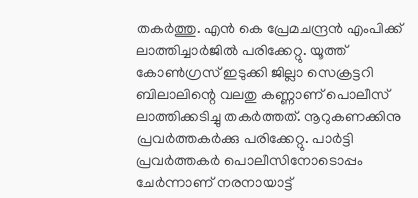തകര്‍ത്തു. എന്‍ കെ പ്രേമചന്ദ്രന്‍ എംപിക്ക് ലാത്തിച്ചാര്‍ജില്‍ പരിക്കേറ്റു. യൂത്ത് കോണ്‍ഗ്രസ് ഇടുക്കി ജില്ലാ സെക്രട്ടറി ബിലാലിന്റെ വലതു കണ്ണാണ് പൊലീസ് ലാത്തിക്കടിച്ചു തകര്‍ത്തത്. നൂറുകണക്കിനു പ്രവര്‍ത്തകര്‍ക്കു പരിക്കേറ്റു. പാര്‍ട്ടി പ്രവര്‍ത്തകര്‍ പൊലീസിനോടൊപ്പം ചേര്‍ന്നാണ് നരനായാട്ട്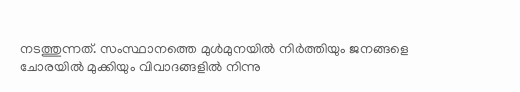നടത്തുന്നത്. സംസ്ഥാനത്തെ മുള്‍മുനയില്‍ നിര്‍ത്തിയും ജനങ്ങളെ ചോരയില്‍ മുക്കിയും വിവാദങ്ങളില്‍ നിന്നു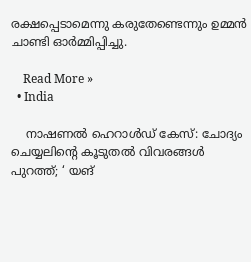രക്ഷപ്പെടാമെന്നു കരുതേണ്ടെന്നും ഉമ്മന്‍ ചാണ്ടി ഓർമ്മിപ്പിച്ചു.

    Read More »
  • India

    നാഷണൽ ഹെറാൾഡ് കേസ്‌: ചോദ്യം ചെയ്യലിൻ്റെ കൂടുതൽ വിവരങ്ങൾ പുറത്ത്; ‘ യങ്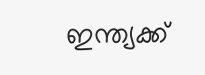ഇന്ത്യക്ക്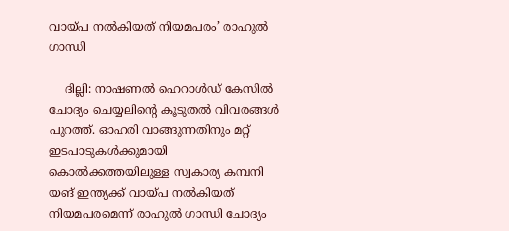വായ്പ നൽകിയത് നിയമപരം’ രാഹുൽ ഗാന്ധി

    ദില്ലി: നാഷണൽ ഹെറാൾഡ് കേസില്‍ ചോദ്യം ചെയ്യലിൻ്റെ കൂടുതൽ വിവരങ്ങൾ പുറത്ത്. ഓഹരി വാങ്ങുന്നതിനും മറ്റ് ഇടപാടുകള്‍ക്കുമായി കൊല്‍ക്കത്തയിലുള്ള സ്വകാര്യ കമ്പനി യങ് ഇന്ത്യക്ക് വായ്പ നൽകിയത് നിയമപരമെന്ന് രാഹുൽ ഗാന്ധി ചോദ്യം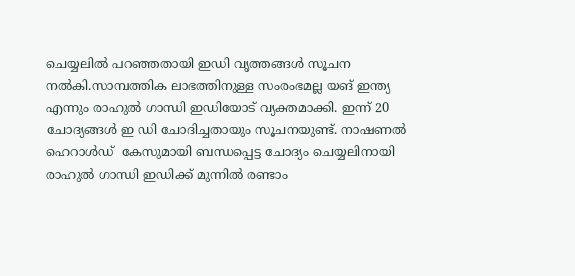ചെയ്യലിൽ പറഞ്ഞതായി ഇഡി വൃത്തങ്ങൾ സൂചന നല്‍കി.സാമ്പത്തിക ലാഭത്തിനുള്ള സംരംഭമല്ല യങ് ഇന്ത്യ എന്നും രാഹുൽ ഗാന്ധി ഇഡിയോട് വ്യക്തമാക്കി. ഇന്ന് 20 ചോദ്യങ്ങൾ ഇ ഡി ചോദിച്ചതായും സൂചനയുണ്ട്. നാഷണല്‍ ഹെറാള്‍ഡ്  കേസുമായി ബന്ധപ്പെട്ട ചോദ്യം ചെയ്യലിനായി രാഹുല്‍ ഗാന്ധി ഇഡിക്ക് മുന്നില്‍ രണ്ടാം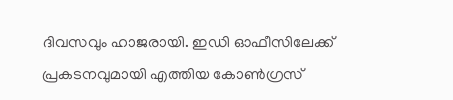ദിവസവും ഹാജരായി. ഇഡി ഓഫീസിലേക്ക് പ്രകടനവുമായി എത്തിയ കോണ്‍ഗ്രസ്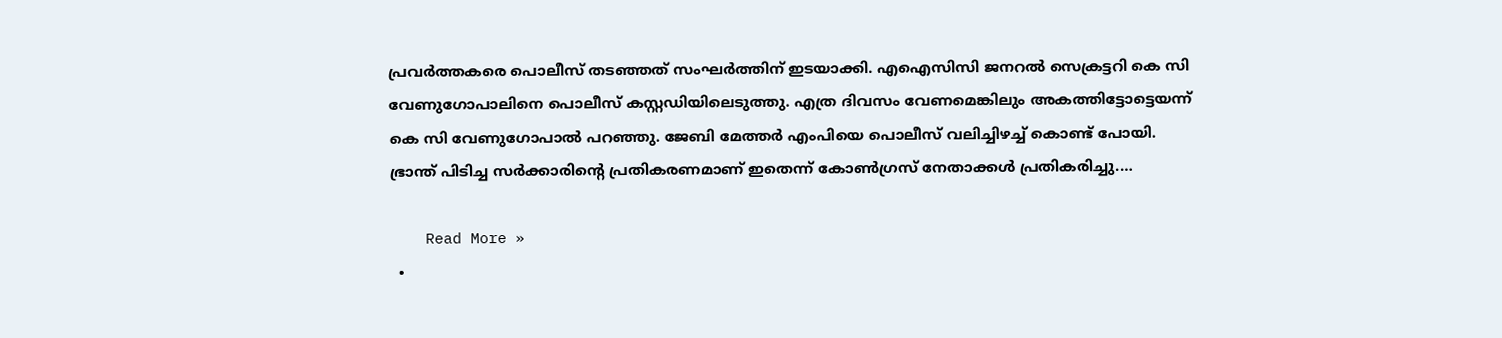പ്രവര്‍ത്തകരെ പൊലീസ് തടഞ്ഞത് സംഘര്‍ത്തിന് ഇടയാക്കി. എഐസിസി ജനറൽ സെക്രട്ടറി കെ സി വേണുഗോപാലിനെ പൊലീസ് കസ്റ്റഡിയിലെടുത്തു. എത്ര ദിവസം വേണമെങ്കിലും അകത്തിട്ടോട്ടെയന്ന് കെ സി വേണുഗോപാല്‍ പറഞ്ഞു. ജേബി മേത്തര്‍ എംപിയെ പൊലീസ് വലിച്ചിഴച്ച് കൊണ്ട് പോയി. ഭ്രാന്ത് പിടിച്ച സർക്കാരിൻ്റെ പ്രതികരണമാണ് ഇതെന്ന് കോണ്‍ഗ്രസ് നേതാക്കൾ പ്രതികരിച്ചു.…

    Read More »
  •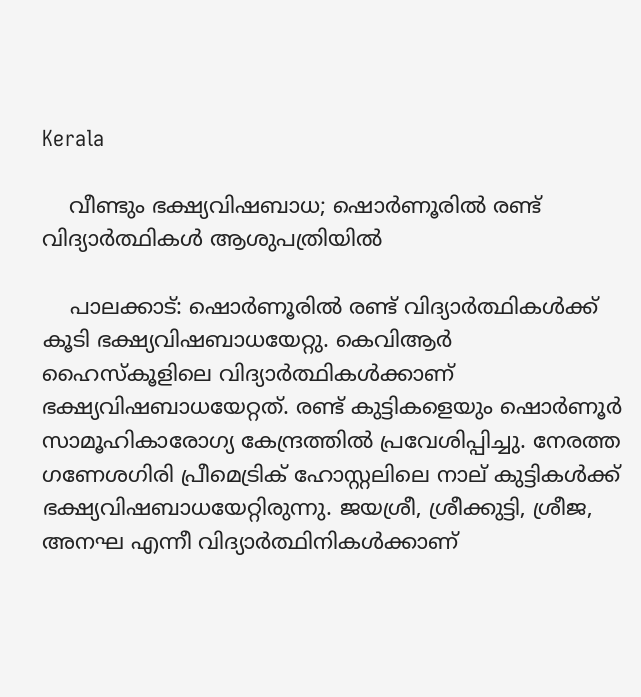Kerala

    വീണ്ടും ഭക്ഷ്യവിഷബാധ; ഷൊർണൂരിൽ രണ്ട് വിദ്യാർത്ഥികൾ ആശുപത്രിയിൽ

    പാലക്കാട്: ഷൊർണൂരിൽ രണ്ട് വിദ്യാർത്ഥികൾക്ക് കൂടി ഭക്ഷ്യവിഷബാധയേറ്റു. കെവിആർ ഹൈസ്കൂളിലെ വിദ്യാർത്ഥികൾക്കാണ് ഭക്ഷ്യവിഷബാധയേറ്റത്. രണ്ട് കുട്ടികളെയും ഷൊർണൂർ സാമൂഹികാരോഗ്യ കേന്ദ്രത്തിൽ പ്രവേശിപ്പിച്ചു. നേരത്ത ഗണേശഗിരി പ്രീമെട്രിക് ഹോസ്റ്റലിലെ നാല് കുട്ടികൾക്ക് ഭക്ഷ്യവിഷബാധയേറ്റിരുന്നു. ജയശ്രീ, ശ്രീക്കുട്ടി, ശ്രീജ, അനഘ എന്നീ വിദ്യാർത്ഥിനികൾക്കാണ്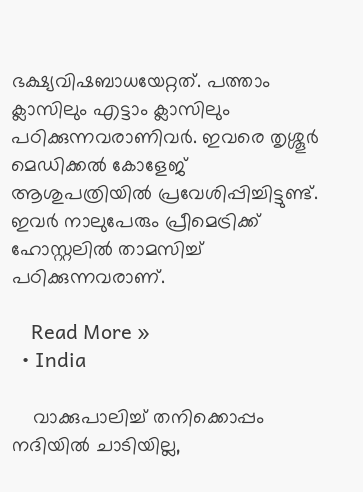ഭക്ഷ്യവിഷബാധയേറ്റത്. പത്താം ക്ലാസിലും എട്ടാം ക്ലാസിലും പഠിക്കുന്നവരാണിവർ. ഇവരെ തൃശ്ശൂർ മെഡിക്കൽ കോളേജ് ആശുപത്രിയിൽ പ്രവേശിപ്പിച്ചിട്ടുണ്ട്. ഇവർ നാലുപേരും പ്രീമെട്രിക്ക് ഹോസ്റ്റലിൽ താമസിച്ച് പഠിക്കുന്നവരാണ്.

    Read More »
  • India

    വാക്കുപാലിച്ച് തനിക്കൊപ്പം നദിയില്‍ ചാടിയില്ല,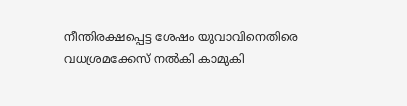നീന്തിരക്ഷപ്പെട്ട ശേഷം യുവാവിനെതിരെ വധശ്രമക്കേസ് നല്‍കി കാമുകി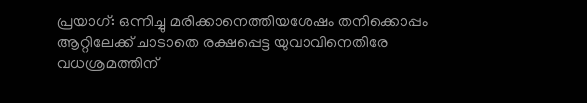പ്രയാഗ്: ഒന്നിച്ചു മരിക്കാനെത്തിയശേഷം തനിക്കൊപ്പം ആറ്റിലേക്ക് ചാടാതെ രക്ഷപ്പെട്ട യുവാവിനെതിരേ വധശ്രമത്തിന്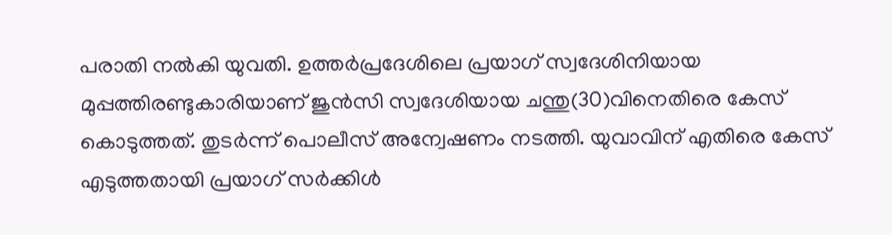പരാതി നല്‍കി യുവതി. ഉത്തര്‍പ്രദേശിലെ പ്രയാഗ് സ്വദേശിനിയായ മുപ്പത്തിരണ്ടുകാരിയാണ് ജുന്‍സി സ്വദേശിയായ ചന്തു(30)വിനെതിരെ കേസ് കൊടുത്തത്. തുടര്‍ന്ന് പൊലീസ് അന്വേഷണം നടത്തി. യുവാവിന് എതിരെ കേസ് എടുത്തതായി പ്രയാഗ് സര്‍ക്കിള്‍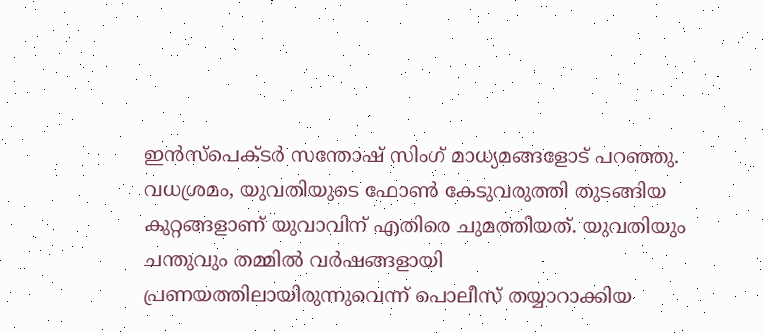ഇന്‍സ്പെക്ടര്‍ സന്തോഷ് സിംഗ് മാധ്യമങ്ങളോട് പറഞ്ഞു. വധശ്രമം, യുവതിയുടെ ഫോണ്‍ കേടുവരുത്തി തുടങ്ങിയ കുറ്റങ്ങളാണ് യുവാവിന് എതിരെ ചുമത്തിയത്. യുവതിയും ചന്തുവും തമ്മില്‍ വര്‍ഷങ്ങളായി പ്രണയത്തിലായിരുന്നുവെന്ന് പൊലീസ് തയ്യാറാക്കിയ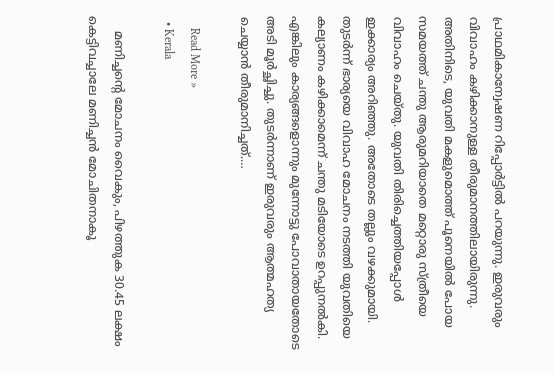പ്രാഥമികാന്വേഷണ റിപ്പോര്‍ട്ടില്‍ പറയുന്നു. ഇരുവരും വിവാഹം കഴിക്കാനുള്ള തീരുമാനത്തിലായിരുന്നു. അതിനിടെ, യുവതി മകളുമൊത്ത് പൂനെയില്‍ പോയ സമയത്ത് ചന്തു ആരുമറിയാതെ മറ്റൊരു സ്ത്രീയെ വിവാഹം ചെയ്തു. യുവതി തിരിച്ചെത്തിയപ്പോള്‍ ഇക്കാര്യം അറിഞ്ഞു. അതോടെ തല്ലും വഴക്കുമായി. തുടര്‍ന്ന് ഭാര്യയെ വിവാഹ മോചനം നടത്തി യുവതിയെ കല്യാണം കഴിക്കാമെന്ന് ചന്തു മടിയോടെ ഉറപ്പുനല്‍കി. എങ്കിലും കാര്യങ്ങളൊന്നും മുന്നോട്ടു പോവാതായതോടെ അടി മൂര്‍ച്ഛിച്ചു. തുടര്‍ന്നാണ് ഇരുവരും ആത്മഹത്യ ചെയ്യാന്‍ തീരുമാനിച്ചത്.…

    Read More »
  • Kerala

    മണിച്ചന്റെ മോചനം വൈകും, പിഴത്തുക 30.45 ലക്ഷം കെട്ടിവച്ചാലേ മണിച്ചന്‍ മോചിതനാകൂ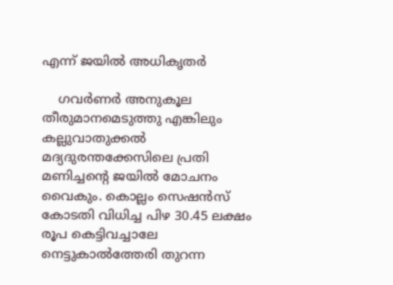എന്ന് ജയില്‍ അധിക‍ൃതര്‍

    ഗവര്‍ണര്‍ അനുകൂല തീരുമാനമെടുത്തു എങ്കിലും കല്ലുവാതുക്കല്‍ മദ്യദുരന്തക്കേസിലെ പ്രതി മണിച്ചന്റെ ജയില്‍ മോചനം വൈകും. കൊല്ലം സെഷന്‍സ് കോടതി വിധിച്ച പിഴ 30.45 ലക്ഷം രൂപ കെട്ടിവച്ചാലേ നെട്ടുകാല്‍ത്തേരി തുറന്ന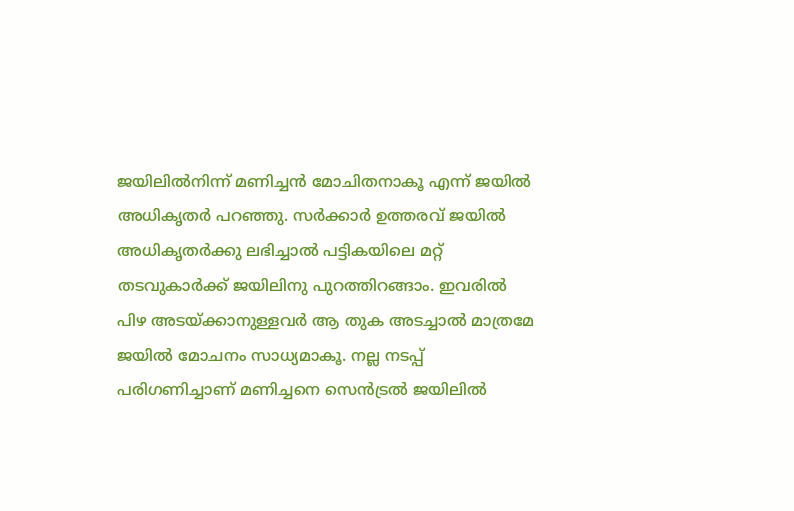ജയിലില്‍നിന്ന് മണിച്ചന്‍ മോചിതനാകൂ എന്ന് ജയില്‍ അധിക‍ൃതര്‍ പറഞ്ഞു. സര്‍ക്കാര്‍ ഉത്തരവ് ജയില്‍ അധികൃതര്‍ക്കു ലഭിച്ചാല്‍ പട്ടികയിലെ മറ്റ് തടവുകാര്‍ക്ക് ജയിലിനു പുറത്തിറങ്ങാം. ഇവരില്‍ പിഴ അടയ്ക്കാനുള്ളവർ ആ തുക അടച്ചാല്‍ മാത്രമേ ജയില്‍ മോചനം സാധ്യമാകൂ. നല്ല നടപ്പ് പരിഗണിച്ചാണ് മണിച്ചനെ സെന്‍ട്രല്‍ ജയിലില്‍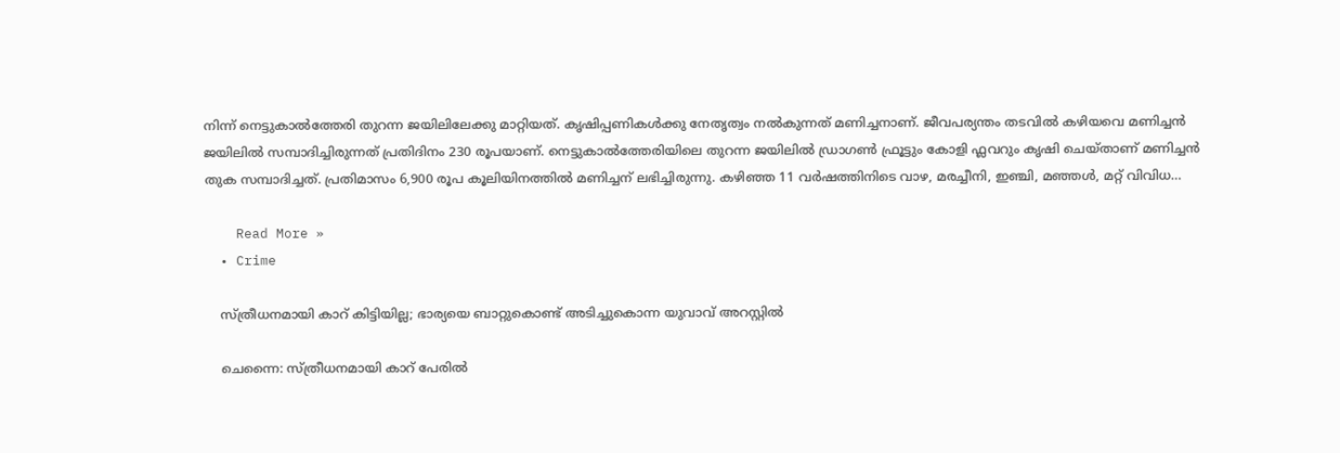നിന്ന് നെട്ടുകാല്‍ത്തേരി തുറന്ന ജയിലിലേക്കു മാറ്റിയത്. കൃഷിപ്പണികള്‍ക്കു നേതൃത്വം നല്‍കുന്നത് മണിച്ചനാണ്. ജീവപര്യന്തം തടവിൽ കഴിയവെ മണിച്ചൻ ജയിലിൽ സമ്പാദിച്ചിരുന്നത് പ്രതിദിനം 230 രൂപയാണ്. നെട്ടുകാൽത്തേരിയിലെ തുറന്ന ജയിലിൽ ഡ്രാഗൺ ഫ്രൂട്ടും കോളി ഫ്ലവറും കൃഷി ചെയ്താണ് മണിച്ചൻ തുക സമ്പാദിച്ചത്. പ്രതിമാസം 6,900 രൂപ കൂലിയിനത്തിൽ മണിച്ചന് ലഭിച്ചിരുന്നു. കഴിഞ്ഞ 11 വർഷത്തിനിടെ വാഴ, മരച്ചീനി, ഇഞ്ചി, മഞ്ഞൾ, മറ്റ് വിവിധ…

    Read More »
  • Crime

    സ്ത്രീധനമായി കാറ് കിട്ടിയില്ല; ഭാര്യയെ ബാറ്റുകൊണ്ട് അടിച്ചുകൊന്ന യുവാവ് അറസ്റ്റില്‍

    ചെന്നൈ: സ്ത്രീധനമായി കാറ് പേരില്‍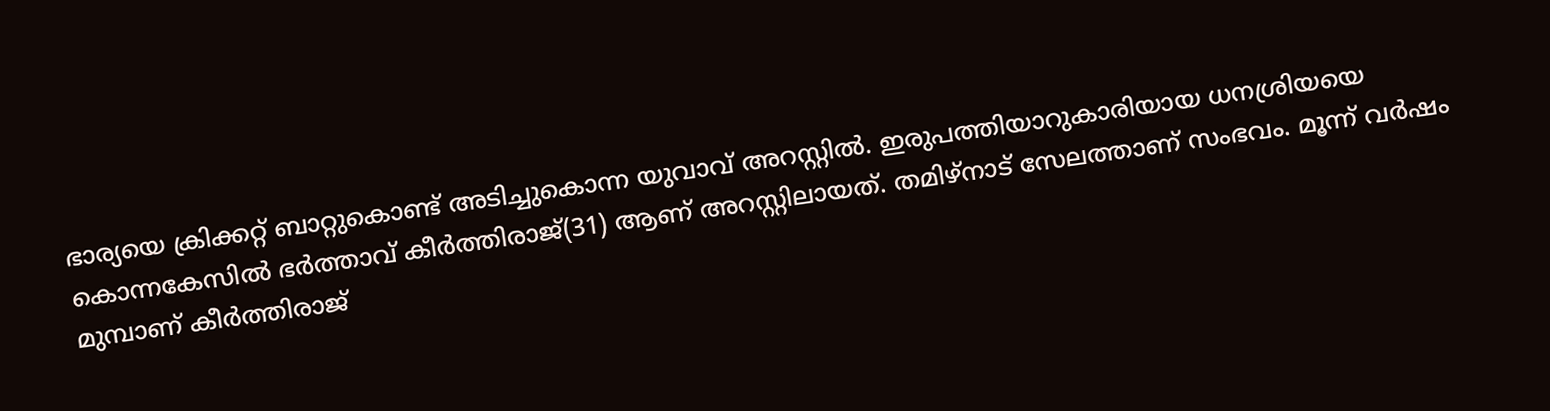ഭാര്യയെ ക്രിക്കറ്റ് ബാറ്റുകൊണ്ട് അടിച്ചുകൊന്ന യുവാവ് അറസ്റ്റില്‍. ഇരുപത്തിയാറുകാരിയായ ധനശ്രിയയെ കൊന്നകേസില്‍ ഭര്‍ത്താവ് കീര്‍ത്തിരാജ്(31) ആണ് അറസ്റ്റിലായത്. തമിഴ്‌നാട് സേലത്താണ് സംഭവം. മൂന്ന് വര്‍ഷം മുമ്പാണ് കീര്‍ത്തിരാജ്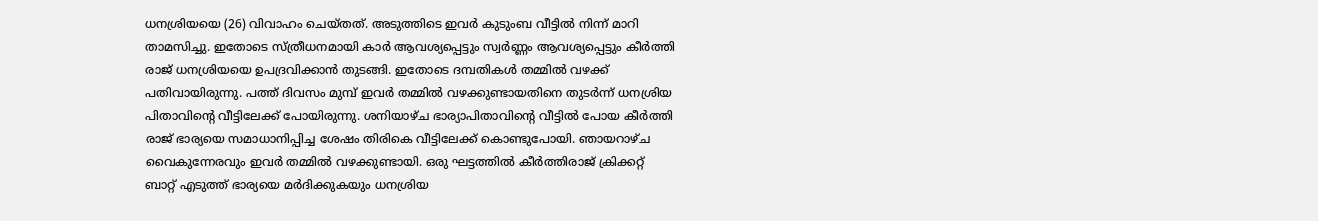ധനശ്രിയയെ (26) വിവാഹം ചെയ്തത്. അടുത്തിടെ ഇവര്‍ കുടുംബ വീട്ടില്‍ നിന്ന് മാറി താമസിച്ചു. ഇതോടെ സ്ത്രീധനമായി കാര്‍ ആവശ്യപ്പെട്ടും സ്വര്‍ണ്ണം ആവശ്യപ്പെട്ടും കീര്‍ത്തി രാജ് ധനശ്രിയയെ ഉപദ്രവിക്കാന്‍ തുടങ്ങി. ഇതോടെ ദമ്പതികള്‍ തമ്മില്‍ വഴക്ക് പതിവായിരുന്നു. പത്ത് ദിവസം മുമ്പ് ഇവര്‍ തമ്മില്‍ വഴക്കുണ്ടായതിനെ തുടര്‍ന്ന് ധനശ്രിയ പിതാവിന്റെ വീട്ടിലേക്ക് പോയിരുന്നു. ശനിയാഴ്ച ഭാര്യാപിതാവിന്റെ വീട്ടില്‍ പോയ കീര്‍ത്തി രാജ് ഭാര്യയെ സമാധാനിപ്പിച്ച ശേഷം തിരികെ വീട്ടിലേക്ക് കൊണ്ടുപോയി. ഞായറാഴ്ച വൈകുന്നേരവും ഇവര്‍ തമ്മില്‍ വഴക്കുണ്ടായി. ഒരു ഘട്ടത്തില്‍ കീര്‍ത്തിരാജ് ക്രിക്കറ്റ് ബാറ്റ് എടുത്ത് ഭാര്യയെ മര്‍ദിക്കുകയും ധനശ്രിയ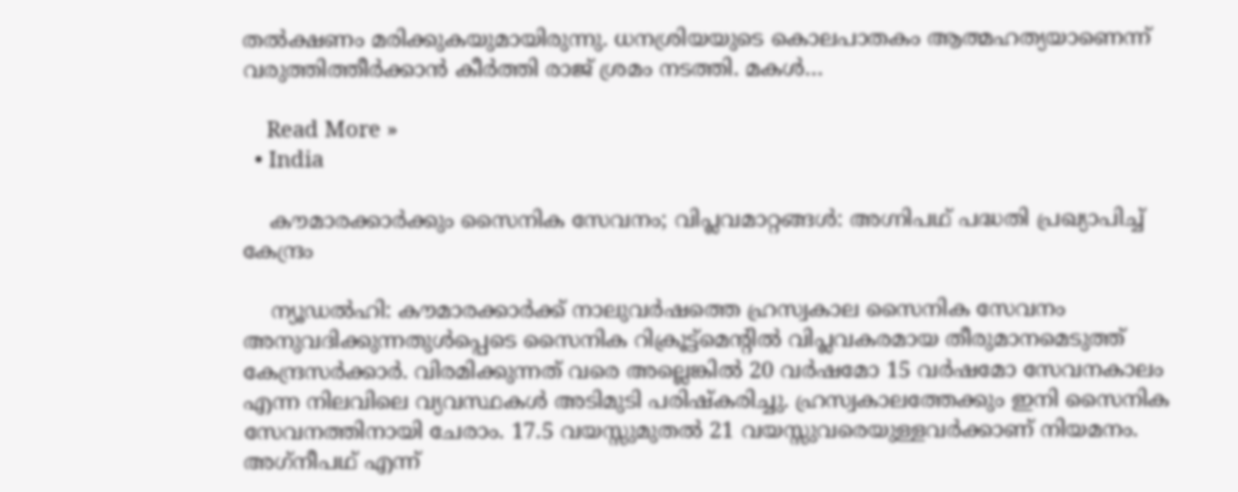തല്‍ക്ഷണം മരിക്കുകയുമായിരുന്നു. ധനശ്രിയയുടെ കൊലപാതകം ആത്മഹത്യയാണെന്ന് വരുത്തിത്തീര്‍ക്കാന്‍ കീര്‍ത്തി രാജ് ശ്രമം നടത്തി. മകള്‍…

    Read More »
  • India

    കൗമാരക്കാര്‍ക്കും സൈനിക സേവനം; വിപ്ലവമാറ്റങ്ങള്‍: അഗ്നിപഥ് പദ്ധതി പ്രഖ്യാപിച്ച് കേന്ദ്രം

    ന്യൂഡല്‍ഹി: കൗമാരക്കാര്‍ക്ക് നാലുവര്‍ഷത്തെ ഹ്രസ്വകാല സൈനിക സേവനം അനുവദിക്കുന്നതുള്‍പ്പെടെ സൈനിക റിക്രൂട്ട്മെന്റില്‍ വിപ്ലവകരമായ തീരുമാനമെടുത്ത് കേന്ദ്രസര്‍ക്കാര്‍. വിരമിക്കുന്നത് വരെ അല്ലെങ്കില്‍ 20 വര്‍ഷമോ 15 വര്‍ഷമോ സേവനകാലം എന്ന നിലവിലെ വ്യവസ്ഥകള്‍ അടിമുടി പരിഷ്‌കരിച്ചു. ഹ്രസ്വകാലത്തേക്കും ഇനി സൈനിക സേവനത്തിനായി ചേരാം. 17.5 വയസ്സുമുതല്‍ 21 വയസ്സുവരെയുള്ളവര്‍ക്കാണ് നിയമനം. അഗ്‌നീപഥ് എന്ന്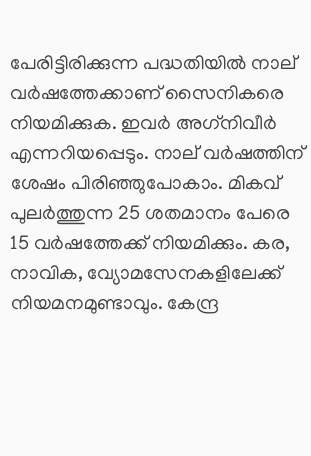പേരിട്ടിരിക്കുന്ന പദ്ധതിയില്‍ നാല് വര്‍ഷത്തേക്കാണ് സൈനികരെ നിയമിക്കുക. ഇവര്‍ അഗ്‌നിവീര്‍ എന്നറിയപ്പെടും. നാല് വര്‍ഷത്തിന് ശേഷം പിരിഞ്ഞുപോകാം. മികവ് പുലര്‍ത്തുന്ന 25 ശതമാനം പേരെ 15 വര്‍ഷത്തേക്ക് നിയമിക്കും. കര, നാവിക, വ്യോമസേനകളിലേക്ക് നിയമനമുണ്ടാവും. കേന്ദ്ര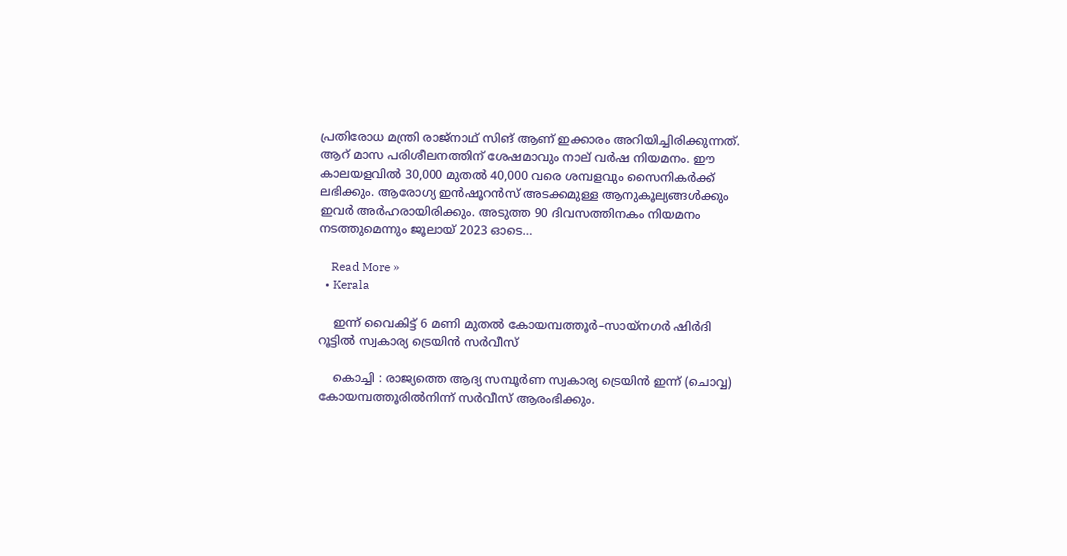പ്രതിരോധ മന്ത്രി രാജ്നാഥ് സിങ് ആണ് ഇക്കാരം അറിയിച്ചിരിക്കുന്നത്. ആറ് മാസ പരിശീലനത്തിന് ശേഷമാവും നാല് വര്‍ഷ നിയമനം. ഈ കാലയളവില്‍ 30,000 മുതല്‍ 40,000 വരെ ശമ്പളവും സൈനികര്‍ക്ക് ലഭിക്കും. ആരോഗ്യ ഇന്‍ഷൂറന്‍സ് അടക്കമുള്ള ആനുകൂല്യങ്ങള്‍ക്കും ഇവര്‍ അര്‍ഹരായിരിക്കും. അടുത്ത 90 ദിവസത്തിനകം നിയമനം നടത്തുമെന്നും ജൂലായ് 2023 ഓടെ…

    Read More »
  • Kerala

    ഇന്ന് വൈകിട്ട് 6 മണി മുതൽ കോയമ്പത്തൂർ–സായ്‌നഗർ ഷിർദി റൂട്ടിൽ സ്വകാര്യ ട്രെയിൻ സർവീസ്‌

    കൊച്ചി : രാജ്യത്തെ ആദ്യ സമ്പൂർണ സ്വകാര്യ ട്രെയിൻ ഇന്ന് (ചൊവ്വ) കോയമ്പത്തൂരിൽനിന്ന്‌ സർവീസ് ആരംഭിക്കും.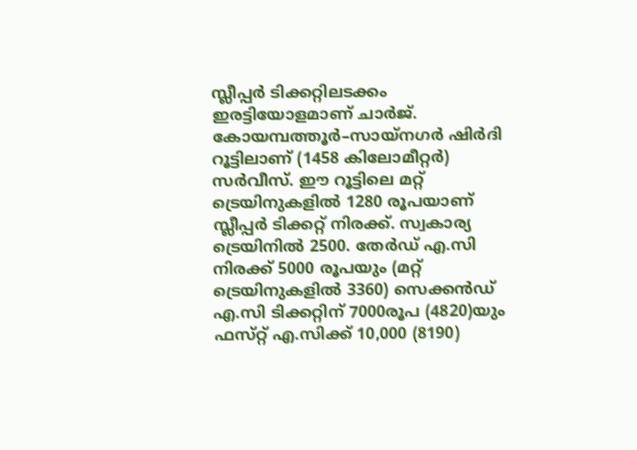സ്ലീപ്പർ ടിക്കറ്റിലടക്കം ഇരട്ടിയോളമാണ്‌ ചാർജ്‌. കോയമ്പത്തൂർ–സായ്‌നഗർ ഷിർദി റൂട്ടിലാണ്‌ (1458 കിലോമീറ്റർ) സർവീസ്‌. ഈ റൂട്ടിലെ മറ്റ്‌ ട്രെയിനുകളിൽ 1280 രൂപയാണ്‌ സ്ലീപ്പർ ടിക്കറ്റ്‌ നിരക്ക്. സ്വകാര്യ ട്രെയിനിൽ 2500. തേർഡ്‌ എ.സി നിരക്ക്‌ 5000 രൂപയും (മറ്റ്‌ ട്രെയിനുകളിൽ 3360) സെക്കൻഡ്‌ എ.സി ടിക്കറ്റിന്‌ 7000രൂപ (4820)യും ഫസ്‌റ്റ്‌ എ.സിക്ക്‌ 10,000 (8190)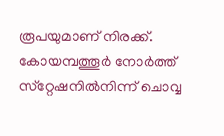രൂപയുമാണ്‌ നിരക്ക്‌. കോയമ്പത്തൂർ നോർത്ത്‌ സ്‌റ്റേഷനിൽനിന്ന്‌ ചൊവ്വ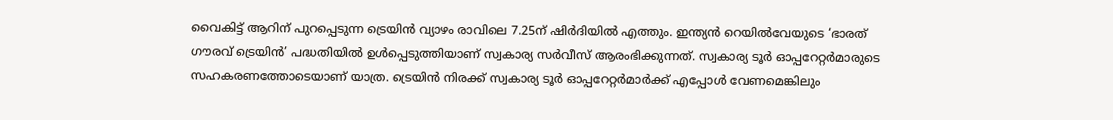വൈകിട്ട് ആറിന്‌ പുറപ്പെടുന്ന ട്രെയിൻ വ്യാഴം രാവിലെ 7.25ന് ഷിർദിയിൽ എത്തും. ഇന്ത്യൻ റെയിൽവേയുടെ ‘ഭാരത് ഗൗരവ് ട്രെയിൻ’ പദ്ധതിയിൽ ഉൾപ്പെടുത്തിയാണ് സ്വകാര്യ സർവീസ് ആരംഭിക്കുന്നത്. സ്വകാര്യ ടൂർ ഓപ്പറേറ്റർമാരുടെ സഹകരണത്തോടെയാണ് യാത്ര. ട്രെയിൻ നിരക്ക്‌ സ്വകാര്യ ടൂർ ഓപ്പറേറ്റർമാർക്ക്‌ എപ്പോൾ വേണമെങ്കിലും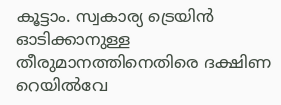കൂട്ടാം. സ്വകാര്യ ട്രെയിൻ ഓടിക്കാനുള്ള തീരുമാനത്തിനെതിരെ ദക്ഷിണ റെയിൽവേ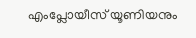എംപ്ലോയീസ്‌ യൂണിയനും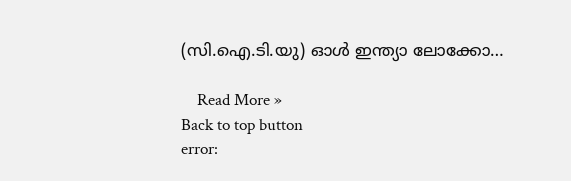(സി.ഐ.ടി.യു) ഓൾ ഇന്ത്യാ ലോക്കോ…

    Read More »
Back to top button
error: